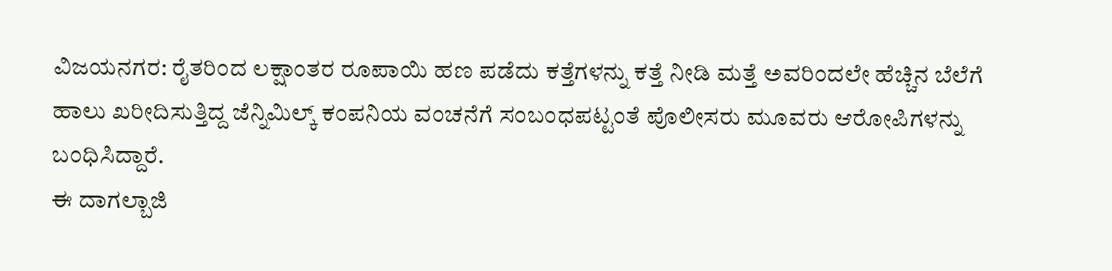ವಿಜಯನಗರ: ರೈತರಿಂದ ಲಕ್ಷಾಂತರ ರೂಪಾಯಿ ಹಣ ಪಡೆದು ಕತ್ತೆಗಳನ್ನು ಕತ್ತೆ ನೀಡಿ ಮತ್ತೆ ಅವರಿಂದಲೇ ಹೆಚ್ಚಿನ ಬೆಲೆಗೆ ಹಾಲು ಖರೀದಿಸುತ್ತಿದ್ದ ಜೆನ್ನಿಮಿಲ್ಕ್ ಕಂಪನಿಯ ವಂಚನೆಗೆ ಸಂಬಂಧಪಟ್ಟಂತೆ ಪೊಲೀಸರು ಮೂವರು ಆರೋಪಿಗಳನ್ನು ಬಂಧಿಸಿದ್ದಾರೆ.
ಈ ದಾಗಲ್ಬಾಜಿ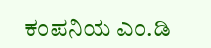ಕಂಪನಿಯ ಎಂ.ಡಿ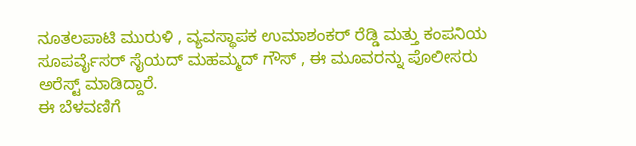ನೂತಲಪಾಟಿ ಮುರುಳಿ , ವ್ಯವಸ್ಥಾಪಕ ಉಮಾಶಂಕರ್ ರೆಡ್ಡಿ ಮತ್ತು ಕಂಪನಿಯ ಸೂಪರ್ವೈಸರ್ ಸೈಯದ್ ಮಹಮ್ಮದ್ ಗೌಸ್ , ಈ ಮೂವರನ್ನು ಪೊಲೀಸರು ಅರೆಸ್ಟ್ ಮಾಡಿದ್ದಾರೆ.
ಈ ಬೆಳವಣಿಗೆ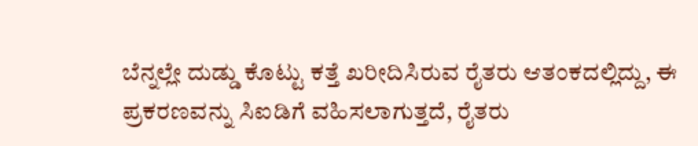ಬೆನ್ನಲ್ಲೇ ದುಡ್ಡು ಕೊಟ್ಟು ಕತ್ತೆ ಖರೀದಿಸಿರುವ ರೈತರು ಆತಂಕದಲ್ಲಿದ್ದು, ಈ ಪ್ರಕರಣವನ್ನು ಸಿಐಡಿಗೆ ವಹಿಸಲಾಗುತ್ತದೆ, ರೈತರು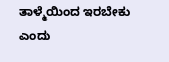ತಾಳ್ಮೆಯಿಂದ ಇರಬೇಕು ಎಂದು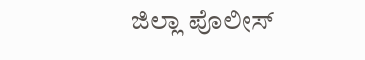ಜಿಲ್ಲಾ ಪೊಲೀಸ್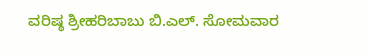ವರಿಷ್ಠ ಶ್ರೀಹರಿಬಾಬು ಬಿ.ಎಲ್. ಸೋಮವಾರ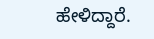ಹೇಳಿದ್ದಾರೆ.